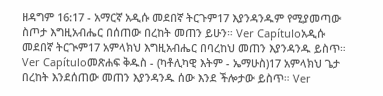ዘዳግም 16:17 - አማርኛ አዲሱ መደበኛ ትርጉም17 እያንዳንዱም የሚያመጣው ስጦታ እግዚአብሔር በሰጠው በረከት መጠን ይሁን። Ver Capítuloአዲሱ መደበኛ ትርጒም17 አምላክህ እግዚአብሔር በባረከህ መጠን እያንዳንዱ ይስጥ። Ver Capítuloመጽሐፍ ቅዱስ - (ካቶሊካዊ እትም - ኤማሁስ)17 አምላክህ ጌታ በረከት እንደሰጠው መጠን እያንዳንዱ ሰው እንደ ችሎታው ይስጥ። Ver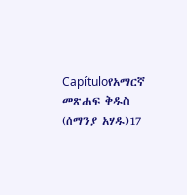Capítuloየአማርኛ መጽሐፍ ቅዱስ (ሰማንያ አሃዱ)17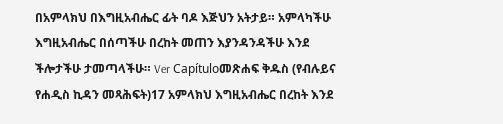በአምላክህ በእግዚአብሔር ፊት ባዶ እጅህን አትታይ። አምላካችሁ እግዚአብሔር በሰጣችሁ በረከት መጠን እያንዳንዳችሁ እንደ ችሎታችሁ ታመጣላችሁ። Ver Capítuloመጽሐፍ ቅዱስ (የብሉይና የሐዲስ ኪዳን መጻሕፍት)17 አምላክህ እግዚአብሔር በረከት እንደ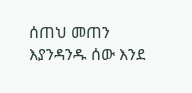ሰጠህ መጠን እያንዳንዱ ሰው እንደ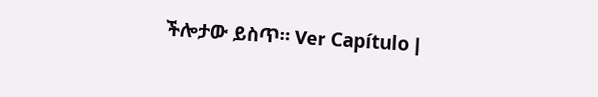ችሎታው ይስጥ። Ver Capítulo |